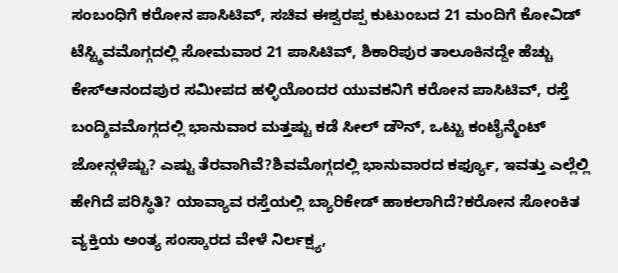ಸಂಬಂಧಿಗೆ ಕರೋನ ಪಾಸಿಟಿವ್, ಸಚಿವ ಈಶ್ವರಪ್ಪ ಕುಟುಂಬದ 21 ಮಂದಿಗೆ ಕೋವಿಡ್ ಟೆಸ್ಟ್ಶಿವಮೊಗ್ಗದಲ್ಲಿ ಸೋಮವಾರ 21 ಪಾಸಿಟಿವ್, ಶಿಕಾರಿಪುರ ತಾಲೂಕಿನದ್ದೇ ಹೆಚ್ಚು ಕೇಸ್ಆನಂದಪುರ ಸಮೀಪದ ಹಳ್ಳಿಯೊಂದರ ಯುವಕನಿಗೆ ಕರೋನ ಪಾಸಿಟಿವ್, ರಸ್ತೆ ಬಂದ್ಶಿವಮೊಗ್ಗದಲ್ಲಿ ಭಾನುವಾರ ಮತ್ತಷ್ಟು ಕಡೆ ಸೀಲ್ ಡೌನ್, ಒಟ್ಟು ಕಂಟೈನ್ಮೆಂಟ್ ಜೋನ್ಗಳೆಷ್ಟು? ಎಷ್ಟು ತೆರವಾಗಿವೆ?ಶಿವಮೊಗ್ಗದಲ್ಲಿ ಭಾನುವಾರದ ಕರ್ಫ್ಯೂ, ಇವತ್ತು ಎಲ್ಲೆಲ್ಲಿ ಹೇಗಿದೆ ಪರಿಸ್ಥಿತಿ? ಯಾವ್ಯಾವ ರಸ್ತೆಯಲ್ಲಿ ಬ್ಯಾರಿಕೇಡ್ ಹಾಕಲಾಗಿದೆ?ಕರೋನ ಸೋಂಕಿತ ವ್ಯಕ್ತಿಯ ಅಂತ್ಯ ಸಂಸ್ಕಾರದ ವೇಳೆ ನಿರ್ಲಕ್ಷ್ಯ,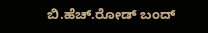ಬಿ.ಹೆಚ್.ರೋಡ್ ಬಂದ್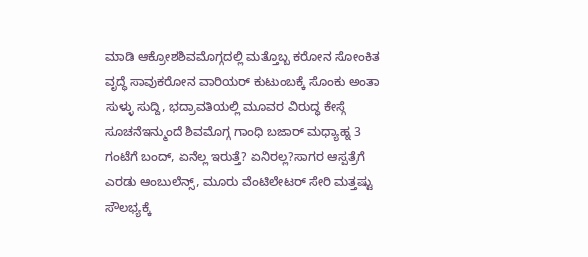ಮಾಡಿ ಆಕ್ರೋಶಶಿವಮೊಗ್ಗದಲ್ಲಿ ಮತ್ತೊಬ್ಬ ಕರೋನ ಸೋಂಕಿತ ವೃದ್ಧೆ ಸಾವುಕರೋನ ವಾರಿಯರ್ ಕುಟುಂಬಕ್ಕೆ ಸೊಂಕು ಅಂತಾ ಸುಳ್ಳು ಸುದ್ದಿ, ಭದ್ರಾವತಿಯಲ್ಲಿ ಮೂವರ ವಿರುದ್ಧ ಕೇಸ್ಗೆ ಸೂಚನೆಇನ್ಮುಂದೆ ಶಿವಮೊಗ್ಗ ಗಾಂಧಿ ಬಜಾರ್ ಮಧ್ಯಾಹ್ನ 3 ಗಂಟೆಗೆ ಬಂದ್, ಏನೆಲ್ಲ ಇರುತ್ತೆ? ಏನಿರಲ್ಲ?ಸಾಗರ ಆಸ್ಪತ್ರೆಗೆ ಎರಡು ಆಂಬುಲೆನ್ಸ್, ಮೂರು ವೆಂಟಿಲೇಟರ್ ಸೇರಿ ಮತ್ತಷ್ಟು ಸೌಲಭ್ಯಕ್ಕೆ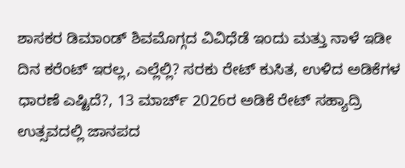ಶಾಸಕರ ಡಿಮಾಂಡ್ ಶಿವಮೊಗ್ಗದ ವಿವಿಧೆಡೆ ಇಂದು ಮತ್ತು ನಾಳೆ ಇಡೀ ದಿನ ಕರೆಂಟ್ ಇರಲ್ಲ, ಎಲ್ಲೆಲ್ಲಿ? ಸರಕು ರೇಟ್ ಕುಸಿತ, ಉಳಿದ ಅಡಿಕೆಗಳ ಧಾರಣೆ ಎಷ್ಟಿದೆ?, 13 ಮಾರ್ಚ್ 2026ರ ಅಡಿಕೆ ರೇಟ್ ಸಹ್ಯಾದ್ರಿ ಉತ್ಸವದಲ್ಲಿ ಜಾನಪದ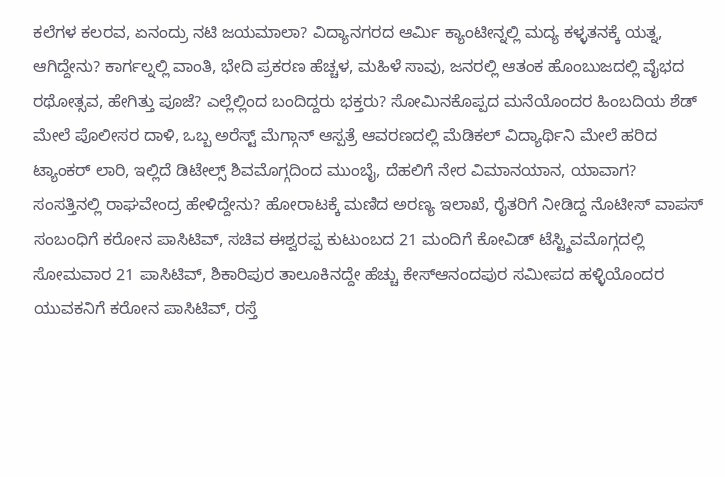ಕಲೆಗಳ ಕಲರವ, ಏನಂದ್ರು ನಟಿ ಜಯಮಾಲಾ? ವಿದ್ಯಾನಗರದ ಆರ್ಮಿ ಕ್ಯಾಂಟೀನ್ನಲ್ಲಿ ಮದ್ಯ ಕಳ್ಳತನಕ್ಕೆ ಯತ್ನ, ಆಗಿದ್ದೇನು? ಕಾರ್ಗಲ್ನಲ್ಲಿ ವಾಂತಿ, ಭೇದಿ ಪ್ರಕರಣ ಹೆಚ್ಚಳ, ಮಹಿಳೆ ಸಾವು, ಜನರಲ್ಲಿ ಆತಂಕ ಹೊಂಬುಜದಲ್ಲಿ ವೈಭದ ರಥೋತ್ಸವ, ಹೇಗಿತ್ತು ಪೂಜೆ? ಎಲ್ಲೆಲ್ಲಿಂದ ಬಂದಿದ್ದರು ಭಕ್ತರು? ಸೋಮಿನಕೊಪ್ಪದ ಮನೆಯೊಂದರ ಹಿಂಬದಿಯ ಶೆಡ್ ಮೇಲೆ ಪೊಲೀಸರ ದಾಳಿ, ಒಬ್ಬ ಅರೆಸ್ಟ್ ಮೆಗ್ಗಾನ್ ಆಸ್ಪತ್ರೆ ಆವರಣದಲ್ಲಿ ಮೆಡಿಕಲ್ ವಿದ್ಯಾರ್ಥಿನಿ ಮೇಲೆ ಹರಿದ ಟ್ಯಾಂಕರ್ ಲಾರಿ, ಇಲ್ಲಿದೆ ಡಿಟೇಲ್ಸ್ ಶಿವಮೊಗ್ಗದಿಂದ ಮುಂಬೈ, ದೆಹಲಿಗೆ ನೇರ ವಿಮಾನಯಾನ, ಯಾವಾಗ? ಸಂಸತ್ತಿನಲ್ಲಿ ರಾಘವೇಂದ್ರ ಹೇಳಿದ್ದೇನು? ಹೋರಾಟಕ್ಕೆ ಮಣಿದ ಅರಣ್ಯ ಇಲಾಖೆ, ರೈತರಿಗೆ ನೀಡಿದ್ದ ನೊಟೀಸ್ ವಾಪಸ್
ಸಂಬಂಧಿಗೆ ಕರೋನ ಪಾಸಿಟಿವ್, ಸಚಿವ ಈಶ್ವರಪ್ಪ ಕುಟುಂಬದ 21 ಮಂದಿಗೆ ಕೋವಿಡ್ ಟೆಸ್ಟ್ಶಿವಮೊಗ್ಗದಲ್ಲಿ ಸೋಮವಾರ 21 ಪಾಸಿಟಿವ್, ಶಿಕಾರಿಪುರ ತಾಲೂಕಿನದ್ದೇ ಹೆಚ್ಚು ಕೇಸ್ಆನಂದಪುರ ಸಮೀಪದ ಹಳ್ಳಿಯೊಂದರ ಯುವಕನಿಗೆ ಕರೋನ ಪಾಸಿಟಿವ್, ರಸ್ತೆ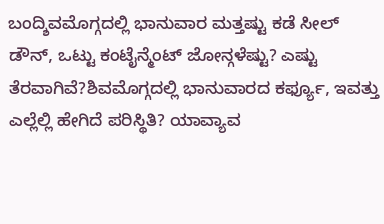ಬಂದ್ಶಿವಮೊಗ್ಗದಲ್ಲಿ ಭಾನುವಾರ ಮತ್ತಷ್ಟು ಕಡೆ ಸೀಲ್ ಡೌನ್, ಒಟ್ಟು ಕಂಟೈನ್ಮೆಂಟ್ ಜೋನ್ಗಳೆಷ್ಟು? ಎಷ್ಟು ತೆರವಾಗಿವೆ?ಶಿವಮೊಗ್ಗದಲ್ಲಿ ಭಾನುವಾರದ ಕರ್ಫ್ಯೂ, ಇವತ್ತು ಎಲ್ಲೆಲ್ಲಿ ಹೇಗಿದೆ ಪರಿಸ್ಥಿತಿ? ಯಾವ್ಯಾವ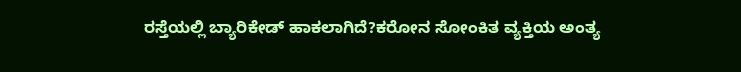ರಸ್ತೆಯಲ್ಲಿ ಬ್ಯಾರಿಕೇಡ್ ಹಾಕಲಾಗಿದೆ?ಕರೋನ ಸೋಂಕಿತ ವ್ಯಕ್ತಿಯ ಅಂತ್ಯ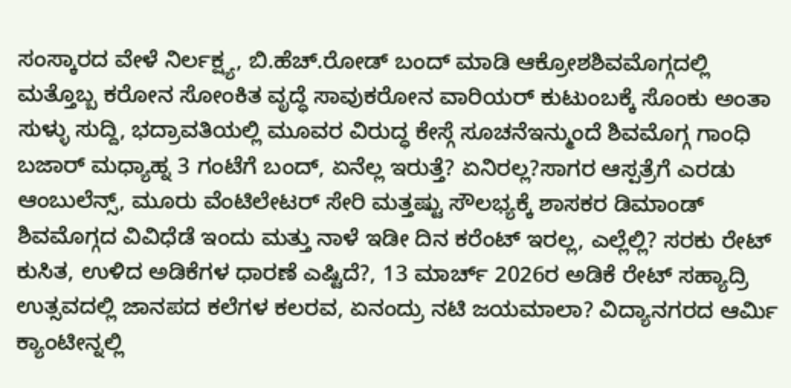ಸಂಸ್ಕಾರದ ವೇಳೆ ನಿರ್ಲಕ್ಷ್ಯ, ಬಿ.ಹೆಚ್.ರೋಡ್ ಬಂದ್ ಮಾಡಿ ಆಕ್ರೋಶಶಿವಮೊಗ್ಗದಲ್ಲಿ ಮತ್ತೊಬ್ಬ ಕರೋನ ಸೋಂಕಿತ ವೃದ್ಧೆ ಸಾವುಕರೋನ ವಾರಿಯರ್ ಕುಟುಂಬಕ್ಕೆ ಸೊಂಕು ಅಂತಾ ಸುಳ್ಳು ಸುದ್ದಿ, ಭದ್ರಾವತಿಯಲ್ಲಿ ಮೂವರ ವಿರುದ್ಧ ಕೇಸ್ಗೆ ಸೂಚನೆಇನ್ಮುಂದೆ ಶಿವಮೊಗ್ಗ ಗಾಂಧಿ ಬಜಾರ್ ಮಧ್ಯಾಹ್ನ 3 ಗಂಟೆಗೆ ಬಂದ್, ಏನೆಲ್ಲ ಇರುತ್ತೆ? ಏನಿರಲ್ಲ?ಸಾಗರ ಆಸ್ಪತ್ರೆಗೆ ಎರಡು ಆಂಬುಲೆನ್ಸ್, ಮೂರು ವೆಂಟಿಲೇಟರ್ ಸೇರಿ ಮತ್ತಷ್ಟು ಸೌಲಭ್ಯಕ್ಕೆ ಶಾಸಕರ ಡಿಮಾಂಡ್ ಶಿವಮೊಗ್ಗದ ವಿವಿಧೆಡೆ ಇಂದು ಮತ್ತು ನಾಳೆ ಇಡೀ ದಿನ ಕರೆಂಟ್ ಇರಲ್ಲ, ಎಲ್ಲೆಲ್ಲಿ? ಸರಕು ರೇಟ್ ಕುಸಿತ, ಉಳಿದ ಅಡಿಕೆಗಳ ಧಾರಣೆ ಎಷ್ಟಿದೆ?, 13 ಮಾರ್ಚ್ 2026ರ ಅಡಿಕೆ ರೇಟ್ ಸಹ್ಯಾದ್ರಿ ಉತ್ಸವದಲ್ಲಿ ಜಾನಪದ ಕಲೆಗಳ ಕಲರವ, ಏನಂದ್ರು ನಟಿ ಜಯಮಾಲಾ? ವಿದ್ಯಾನಗರದ ಆರ್ಮಿ ಕ್ಯಾಂಟೀನ್ನಲ್ಲಿ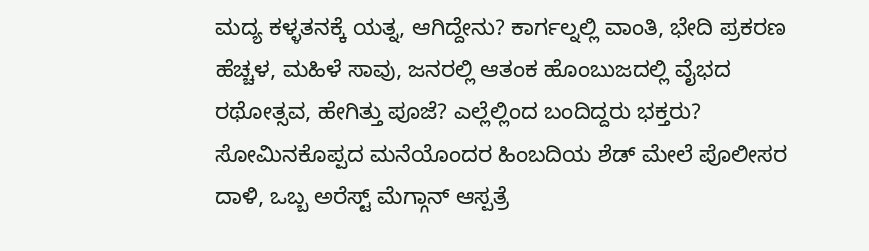ಮದ್ಯ ಕಳ್ಳತನಕ್ಕೆ ಯತ್ನ, ಆಗಿದ್ದೇನು? ಕಾರ್ಗಲ್ನಲ್ಲಿ ವಾಂತಿ, ಭೇದಿ ಪ್ರಕರಣ ಹೆಚ್ಚಳ, ಮಹಿಳೆ ಸಾವು, ಜನರಲ್ಲಿ ಆತಂಕ ಹೊಂಬುಜದಲ್ಲಿ ವೈಭದ ರಥೋತ್ಸವ, ಹೇಗಿತ್ತು ಪೂಜೆ? ಎಲ್ಲೆಲ್ಲಿಂದ ಬಂದಿದ್ದರು ಭಕ್ತರು? ಸೋಮಿನಕೊಪ್ಪದ ಮನೆಯೊಂದರ ಹಿಂಬದಿಯ ಶೆಡ್ ಮೇಲೆ ಪೊಲೀಸರ ದಾಳಿ, ಒಬ್ಬ ಅರೆಸ್ಟ್ ಮೆಗ್ಗಾನ್ ಆಸ್ಪತ್ರೆ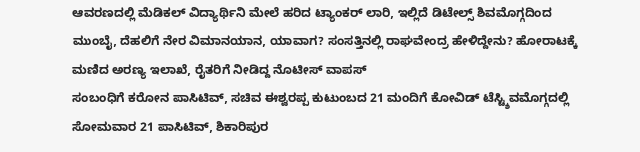ಆವರಣದಲ್ಲಿ ಮೆಡಿಕಲ್ ವಿದ್ಯಾರ್ಥಿನಿ ಮೇಲೆ ಹರಿದ ಟ್ಯಾಂಕರ್ ಲಾರಿ, ಇಲ್ಲಿದೆ ಡಿಟೇಲ್ಸ್ ಶಿವಮೊಗ್ಗದಿಂದ ಮುಂಬೈ, ದೆಹಲಿಗೆ ನೇರ ವಿಮಾನಯಾನ, ಯಾವಾಗ? ಸಂಸತ್ತಿನಲ್ಲಿ ರಾಘವೇಂದ್ರ ಹೇಳಿದ್ದೇನು? ಹೋರಾಟಕ್ಕೆ ಮಣಿದ ಅರಣ್ಯ ಇಲಾಖೆ, ರೈತರಿಗೆ ನೀಡಿದ್ದ ನೊಟೀಸ್ ವಾಪಸ್
ಸಂಬಂಧಿಗೆ ಕರೋನ ಪಾಸಿಟಿವ್, ಸಚಿವ ಈಶ್ವರಪ್ಪ ಕುಟುಂಬದ 21 ಮಂದಿಗೆ ಕೋವಿಡ್ ಟೆಸ್ಟ್ಶಿವಮೊಗ್ಗದಲ್ಲಿ ಸೋಮವಾರ 21 ಪಾಸಿಟಿವ್, ಶಿಕಾರಿಪುರ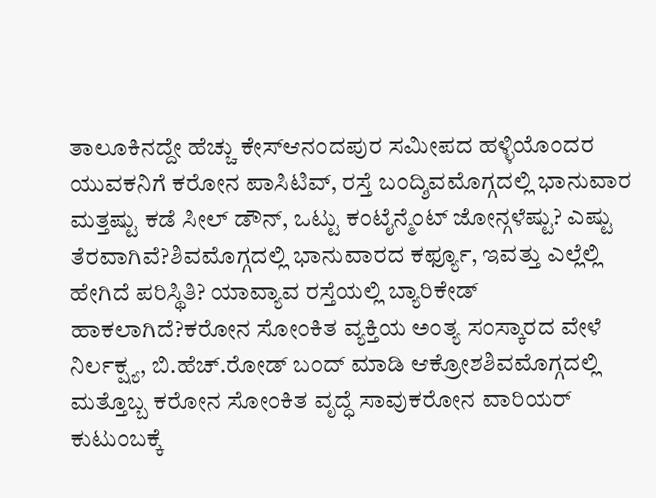ತಾಲೂಕಿನದ್ದೇ ಹೆಚ್ಚು ಕೇಸ್ಆನಂದಪುರ ಸಮೀಪದ ಹಳ್ಳಿಯೊಂದರ ಯುವಕನಿಗೆ ಕರೋನ ಪಾಸಿಟಿವ್, ರಸ್ತೆ ಬಂದ್ಶಿವಮೊಗ್ಗದಲ್ಲಿ ಭಾನುವಾರ ಮತ್ತಷ್ಟು ಕಡೆ ಸೀಲ್ ಡೌನ್, ಒಟ್ಟು ಕಂಟೈನ್ಮೆಂಟ್ ಜೋನ್ಗಳೆಷ್ಟು? ಎಷ್ಟು ತೆರವಾಗಿವೆ?ಶಿವಮೊಗ್ಗದಲ್ಲಿ ಭಾನುವಾರದ ಕರ್ಫ್ಯೂ, ಇವತ್ತು ಎಲ್ಲೆಲ್ಲಿ ಹೇಗಿದೆ ಪರಿಸ್ಥಿತಿ? ಯಾವ್ಯಾವ ರಸ್ತೆಯಲ್ಲಿ ಬ್ಯಾರಿಕೇಡ್ ಹಾಕಲಾಗಿದೆ?ಕರೋನ ಸೋಂಕಿತ ವ್ಯಕ್ತಿಯ ಅಂತ್ಯ ಸಂಸ್ಕಾರದ ವೇಳೆ ನಿರ್ಲಕ್ಷ್ಯ, ಬಿ.ಹೆಚ್.ರೋಡ್ ಬಂದ್ ಮಾಡಿ ಆಕ್ರೋಶಶಿವಮೊಗ್ಗದಲ್ಲಿ ಮತ್ತೊಬ್ಬ ಕರೋನ ಸೋಂಕಿತ ವೃದ್ಧೆ ಸಾವುಕರೋನ ವಾರಿಯರ್ ಕುಟುಂಬಕ್ಕೆ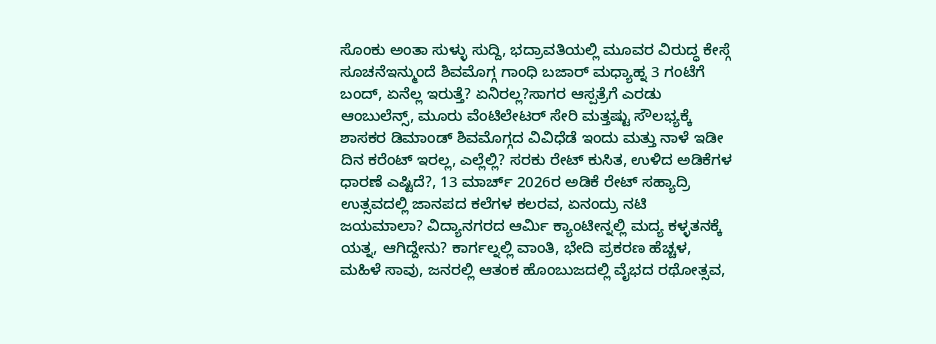ಸೊಂಕು ಅಂತಾ ಸುಳ್ಳು ಸುದ್ದಿ, ಭದ್ರಾವತಿಯಲ್ಲಿ ಮೂವರ ವಿರುದ್ಧ ಕೇಸ್ಗೆ ಸೂಚನೆಇನ್ಮುಂದೆ ಶಿವಮೊಗ್ಗ ಗಾಂಧಿ ಬಜಾರ್ ಮಧ್ಯಾಹ್ನ 3 ಗಂಟೆಗೆ ಬಂದ್, ಏನೆಲ್ಲ ಇರುತ್ತೆ? ಏನಿರಲ್ಲ?ಸಾಗರ ಆಸ್ಪತ್ರೆಗೆ ಎರಡು ಆಂಬುಲೆನ್ಸ್, ಮೂರು ವೆಂಟಿಲೇಟರ್ ಸೇರಿ ಮತ್ತಷ್ಟು ಸೌಲಭ್ಯಕ್ಕೆ ಶಾಸಕರ ಡಿಮಾಂಡ್ ಶಿವಮೊಗ್ಗದ ವಿವಿಧೆಡೆ ಇಂದು ಮತ್ತು ನಾಳೆ ಇಡೀ ದಿನ ಕರೆಂಟ್ ಇರಲ್ಲ, ಎಲ್ಲೆಲ್ಲಿ? ಸರಕು ರೇಟ್ ಕುಸಿತ, ಉಳಿದ ಅಡಿಕೆಗಳ ಧಾರಣೆ ಎಷ್ಟಿದೆ?, 13 ಮಾರ್ಚ್ 2026ರ ಅಡಿಕೆ ರೇಟ್ ಸಹ್ಯಾದ್ರಿ ಉತ್ಸವದಲ್ಲಿ ಜಾನಪದ ಕಲೆಗಳ ಕಲರವ, ಏನಂದ್ರು ನಟಿ ಜಯಮಾಲಾ? ವಿದ್ಯಾನಗರದ ಆರ್ಮಿ ಕ್ಯಾಂಟೀನ್ನಲ್ಲಿ ಮದ್ಯ ಕಳ್ಳತನಕ್ಕೆ ಯತ್ನ, ಆಗಿದ್ದೇನು? ಕಾರ್ಗಲ್ನಲ್ಲಿ ವಾಂತಿ, ಭೇದಿ ಪ್ರಕರಣ ಹೆಚ್ಚಳ, ಮಹಿಳೆ ಸಾವು, ಜನರಲ್ಲಿ ಆತಂಕ ಹೊಂಬುಜದಲ್ಲಿ ವೈಭದ ರಥೋತ್ಸವ,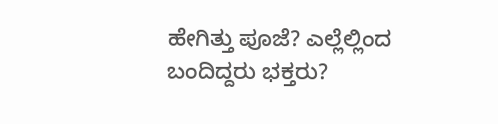ಹೇಗಿತ್ತು ಪೂಜೆ? ಎಲ್ಲೆಲ್ಲಿಂದ ಬಂದಿದ್ದರು ಭಕ್ತರು?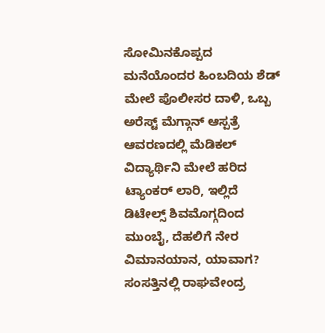ಸೋಮಿನಕೊಪ್ಪದ ಮನೆಯೊಂದರ ಹಿಂಬದಿಯ ಶೆಡ್ ಮೇಲೆ ಪೊಲೀಸರ ದಾಳಿ, ಒಬ್ಬ ಅರೆಸ್ಟ್ ಮೆಗ್ಗಾನ್ ಆಸ್ಪತ್ರೆ ಆವರಣದಲ್ಲಿ ಮೆಡಿಕಲ್ ವಿದ್ಯಾರ್ಥಿನಿ ಮೇಲೆ ಹರಿದ ಟ್ಯಾಂಕರ್ ಲಾರಿ, ಇಲ್ಲಿದೆ ಡಿಟೇಲ್ಸ್ ಶಿವಮೊಗ್ಗದಿಂದ ಮುಂಬೈ, ದೆಹಲಿಗೆ ನೇರ ವಿಮಾನಯಾನ, ಯಾವಾಗ? ಸಂಸತ್ತಿನಲ್ಲಿ ರಾಘವೇಂದ್ರ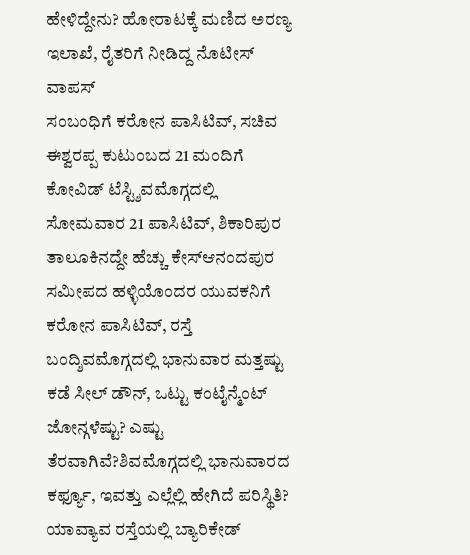ಹೇಳಿದ್ದೇನು? ಹೋರಾಟಕ್ಕೆ ಮಣಿದ ಅರಣ್ಯ ಇಲಾಖೆ, ರೈತರಿಗೆ ನೀಡಿದ್ದ ನೊಟೀಸ್ ವಾಪಸ್
ಸಂಬಂಧಿಗೆ ಕರೋನ ಪಾಸಿಟಿವ್, ಸಚಿವ ಈಶ್ವರಪ್ಪ ಕುಟುಂಬದ 21 ಮಂದಿಗೆ ಕೋವಿಡ್ ಟೆಸ್ಟ್ಶಿವಮೊಗ್ಗದಲ್ಲಿ ಸೋಮವಾರ 21 ಪಾಸಿಟಿವ್, ಶಿಕಾರಿಪುರ ತಾಲೂಕಿನದ್ದೇ ಹೆಚ್ಚು ಕೇಸ್ಆನಂದಪುರ ಸಮೀಪದ ಹಳ್ಳಿಯೊಂದರ ಯುವಕನಿಗೆ ಕರೋನ ಪಾಸಿಟಿವ್, ರಸ್ತೆ ಬಂದ್ಶಿವಮೊಗ್ಗದಲ್ಲಿ ಭಾನುವಾರ ಮತ್ತಷ್ಟು ಕಡೆ ಸೀಲ್ ಡೌನ್, ಒಟ್ಟು ಕಂಟೈನ್ಮೆಂಟ್ ಜೋನ್ಗಳೆಷ್ಟು? ಎಷ್ಟು ತೆರವಾಗಿವೆ?ಶಿವಮೊಗ್ಗದಲ್ಲಿ ಭಾನುವಾರದ ಕರ್ಫ್ಯೂ, ಇವತ್ತು ಎಲ್ಲೆಲ್ಲಿ ಹೇಗಿದೆ ಪರಿಸ್ಥಿತಿ? ಯಾವ್ಯಾವ ರಸ್ತೆಯಲ್ಲಿ ಬ್ಯಾರಿಕೇಡ್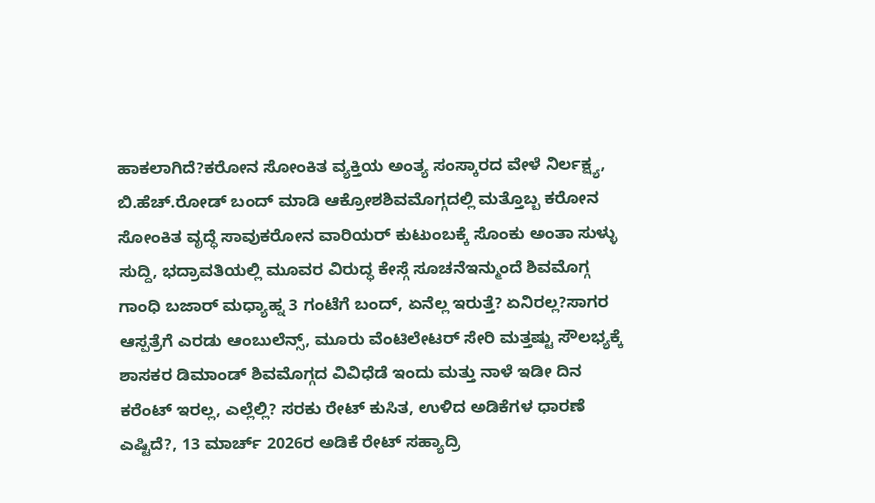ಹಾಕಲಾಗಿದೆ?ಕರೋನ ಸೋಂಕಿತ ವ್ಯಕ್ತಿಯ ಅಂತ್ಯ ಸಂಸ್ಕಾರದ ವೇಳೆ ನಿರ್ಲಕ್ಷ್ಯ, ಬಿ.ಹೆಚ್.ರೋಡ್ ಬಂದ್ ಮಾಡಿ ಆಕ್ರೋಶಶಿವಮೊಗ್ಗದಲ್ಲಿ ಮತ್ತೊಬ್ಬ ಕರೋನ ಸೋಂಕಿತ ವೃದ್ಧೆ ಸಾವುಕರೋನ ವಾರಿಯರ್ ಕುಟುಂಬಕ್ಕೆ ಸೊಂಕು ಅಂತಾ ಸುಳ್ಳು ಸುದ್ದಿ, ಭದ್ರಾವತಿಯಲ್ಲಿ ಮೂವರ ವಿರುದ್ಧ ಕೇಸ್ಗೆ ಸೂಚನೆಇನ್ಮುಂದೆ ಶಿವಮೊಗ್ಗ ಗಾಂಧಿ ಬಜಾರ್ ಮಧ್ಯಾಹ್ನ 3 ಗಂಟೆಗೆ ಬಂದ್, ಏನೆಲ್ಲ ಇರುತ್ತೆ? ಏನಿರಲ್ಲ?ಸಾಗರ ಆಸ್ಪತ್ರೆಗೆ ಎರಡು ಆಂಬುಲೆನ್ಸ್, ಮೂರು ವೆಂಟಿಲೇಟರ್ ಸೇರಿ ಮತ್ತಷ್ಟು ಸೌಲಭ್ಯಕ್ಕೆ ಶಾಸಕರ ಡಿಮಾಂಡ್ ಶಿವಮೊಗ್ಗದ ವಿವಿಧೆಡೆ ಇಂದು ಮತ್ತು ನಾಳೆ ಇಡೀ ದಿನ ಕರೆಂಟ್ ಇರಲ್ಲ, ಎಲ್ಲೆಲ್ಲಿ? ಸರಕು ರೇಟ್ ಕುಸಿತ, ಉಳಿದ ಅಡಿಕೆಗಳ ಧಾರಣೆ ಎಷ್ಟಿದೆ?, 13 ಮಾರ್ಚ್ 2026ರ ಅಡಿಕೆ ರೇಟ್ ಸಹ್ಯಾದ್ರಿ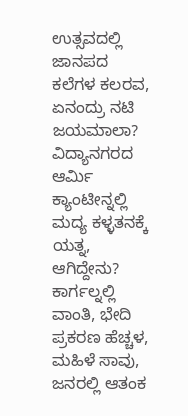ಉತ್ಸವದಲ್ಲಿ ಜಾನಪದ ಕಲೆಗಳ ಕಲರವ, ಏನಂದ್ರು ನಟಿ ಜಯಮಾಲಾ? ವಿದ್ಯಾನಗರದ ಆರ್ಮಿ ಕ್ಯಾಂಟೀನ್ನಲ್ಲಿ ಮದ್ಯ ಕಳ್ಳತನಕ್ಕೆ ಯತ್ನ, ಆಗಿದ್ದೇನು? ಕಾರ್ಗಲ್ನಲ್ಲಿ ವಾಂತಿ, ಭೇದಿ ಪ್ರಕರಣ ಹೆಚ್ಚಳ, ಮಹಿಳೆ ಸಾವು, ಜನರಲ್ಲಿ ಆತಂಕ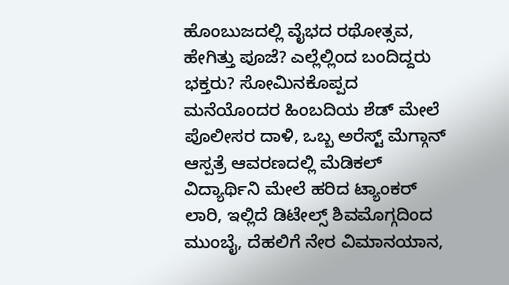ಹೊಂಬುಜದಲ್ಲಿ ವೈಭದ ರಥೋತ್ಸವ, ಹೇಗಿತ್ತು ಪೂಜೆ? ಎಲ್ಲೆಲ್ಲಿಂದ ಬಂದಿದ್ದರು ಭಕ್ತರು? ಸೋಮಿನಕೊಪ್ಪದ ಮನೆಯೊಂದರ ಹಿಂಬದಿಯ ಶೆಡ್ ಮೇಲೆ ಪೊಲೀಸರ ದಾಳಿ, ಒಬ್ಬ ಅರೆಸ್ಟ್ ಮೆಗ್ಗಾನ್ ಆಸ್ಪತ್ರೆ ಆವರಣದಲ್ಲಿ ಮೆಡಿಕಲ್ ವಿದ್ಯಾರ್ಥಿನಿ ಮೇಲೆ ಹರಿದ ಟ್ಯಾಂಕರ್ ಲಾರಿ, ಇಲ್ಲಿದೆ ಡಿಟೇಲ್ಸ್ ಶಿವಮೊಗ್ಗದಿಂದ ಮುಂಬೈ, ದೆಹಲಿಗೆ ನೇರ ವಿಮಾನಯಾನ,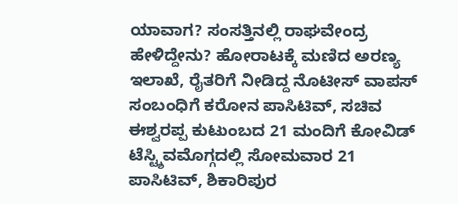ಯಾವಾಗ? ಸಂಸತ್ತಿನಲ್ಲಿ ರಾಘವೇಂದ್ರ ಹೇಳಿದ್ದೇನು? ಹೋರಾಟಕ್ಕೆ ಮಣಿದ ಅರಣ್ಯ ಇಲಾಖೆ, ರೈತರಿಗೆ ನೀಡಿದ್ದ ನೊಟೀಸ್ ವಾಪಸ್
ಸಂಬಂಧಿಗೆ ಕರೋನ ಪಾಸಿಟಿವ್, ಸಚಿವ ಈಶ್ವರಪ್ಪ ಕುಟುಂಬದ 21 ಮಂದಿಗೆ ಕೋವಿಡ್ ಟೆಸ್ಟ್ಶಿವಮೊಗ್ಗದಲ್ಲಿ ಸೋಮವಾರ 21 ಪಾಸಿಟಿವ್, ಶಿಕಾರಿಪುರ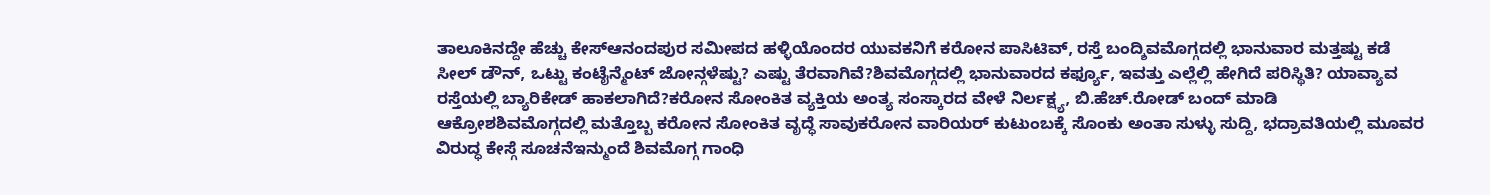ತಾಲೂಕಿನದ್ದೇ ಹೆಚ್ಚು ಕೇಸ್ಆನಂದಪುರ ಸಮೀಪದ ಹಳ್ಳಿಯೊಂದರ ಯುವಕನಿಗೆ ಕರೋನ ಪಾಸಿಟಿವ್, ರಸ್ತೆ ಬಂದ್ಶಿವಮೊಗ್ಗದಲ್ಲಿ ಭಾನುವಾರ ಮತ್ತಷ್ಟು ಕಡೆ ಸೀಲ್ ಡೌನ್, ಒಟ್ಟು ಕಂಟೈನ್ಮೆಂಟ್ ಜೋನ್ಗಳೆಷ್ಟು? ಎಷ್ಟು ತೆರವಾಗಿವೆ?ಶಿವಮೊಗ್ಗದಲ್ಲಿ ಭಾನುವಾರದ ಕರ್ಫ್ಯೂ, ಇವತ್ತು ಎಲ್ಲೆಲ್ಲಿ ಹೇಗಿದೆ ಪರಿಸ್ಥಿತಿ? ಯಾವ್ಯಾವ ರಸ್ತೆಯಲ್ಲಿ ಬ್ಯಾರಿಕೇಡ್ ಹಾಕಲಾಗಿದೆ?ಕರೋನ ಸೋಂಕಿತ ವ್ಯಕ್ತಿಯ ಅಂತ್ಯ ಸಂಸ್ಕಾರದ ವೇಳೆ ನಿರ್ಲಕ್ಷ್ಯ, ಬಿ.ಹೆಚ್.ರೋಡ್ ಬಂದ್ ಮಾಡಿ ಆಕ್ರೋಶಶಿವಮೊಗ್ಗದಲ್ಲಿ ಮತ್ತೊಬ್ಬ ಕರೋನ ಸೋಂಕಿತ ವೃದ್ಧೆ ಸಾವುಕರೋನ ವಾರಿಯರ್ ಕುಟುಂಬಕ್ಕೆ ಸೊಂಕು ಅಂತಾ ಸುಳ್ಳು ಸುದ್ದಿ, ಭದ್ರಾವತಿಯಲ್ಲಿ ಮೂವರ ವಿರುದ್ಧ ಕೇಸ್ಗೆ ಸೂಚನೆಇನ್ಮುಂದೆ ಶಿವಮೊಗ್ಗ ಗಾಂಧಿ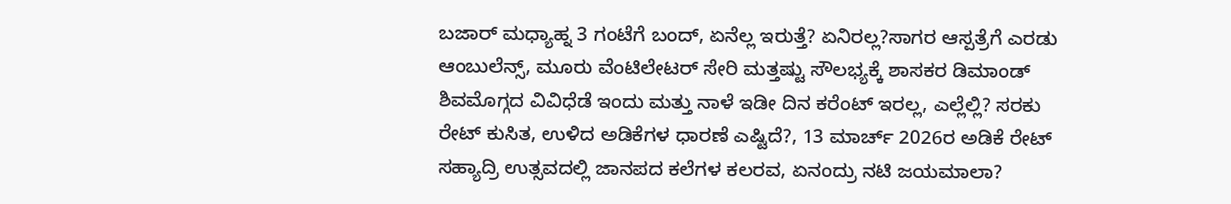ಬಜಾರ್ ಮಧ್ಯಾಹ್ನ 3 ಗಂಟೆಗೆ ಬಂದ್, ಏನೆಲ್ಲ ಇರುತ್ತೆ? ಏನಿರಲ್ಲ?ಸಾಗರ ಆಸ್ಪತ್ರೆಗೆ ಎರಡು ಆಂಬುಲೆನ್ಸ್, ಮೂರು ವೆಂಟಿಲೇಟರ್ ಸೇರಿ ಮತ್ತಷ್ಟು ಸೌಲಭ್ಯಕ್ಕೆ ಶಾಸಕರ ಡಿಮಾಂಡ್ ಶಿವಮೊಗ್ಗದ ವಿವಿಧೆಡೆ ಇಂದು ಮತ್ತು ನಾಳೆ ಇಡೀ ದಿನ ಕರೆಂಟ್ ಇರಲ್ಲ, ಎಲ್ಲೆಲ್ಲಿ? ಸರಕು ರೇಟ್ ಕುಸಿತ, ಉಳಿದ ಅಡಿಕೆಗಳ ಧಾರಣೆ ಎಷ್ಟಿದೆ?, 13 ಮಾರ್ಚ್ 2026ರ ಅಡಿಕೆ ರೇಟ್ ಸಹ್ಯಾದ್ರಿ ಉತ್ಸವದಲ್ಲಿ ಜಾನಪದ ಕಲೆಗಳ ಕಲರವ, ಏನಂದ್ರು ನಟಿ ಜಯಮಾಲಾ?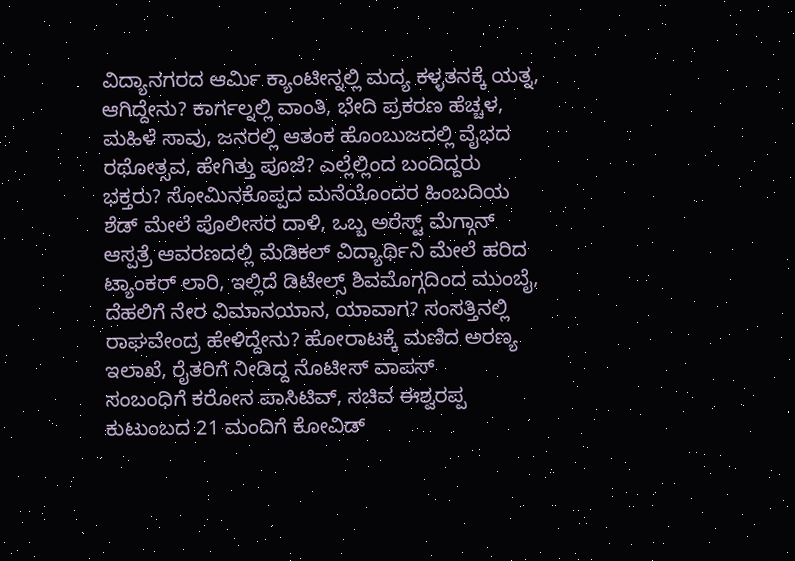ವಿದ್ಯಾನಗರದ ಆರ್ಮಿ ಕ್ಯಾಂಟೀನ್ನಲ್ಲಿ ಮದ್ಯ ಕಳ್ಳತನಕ್ಕೆ ಯತ್ನ, ಆಗಿದ್ದೇನು? ಕಾರ್ಗಲ್ನಲ್ಲಿ ವಾಂತಿ, ಭೇದಿ ಪ್ರಕರಣ ಹೆಚ್ಚಳ, ಮಹಿಳೆ ಸಾವು, ಜನರಲ್ಲಿ ಆತಂಕ ಹೊಂಬುಜದಲ್ಲಿ ವೈಭದ ರಥೋತ್ಸವ, ಹೇಗಿತ್ತು ಪೂಜೆ? ಎಲ್ಲೆಲ್ಲಿಂದ ಬಂದಿದ್ದರು ಭಕ್ತರು? ಸೋಮಿನಕೊಪ್ಪದ ಮನೆಯೊಂದರ ಹಿಂಬದಿಯ ಶೆಡ್ ಮೇಲೆ ಪೊಲೀಸರ ದಾಳಿ, ಒಬ್ಬ ಅರೆಸ್ಟ್ ಮೆಗ್ಗಾನ್ ಆಸ್ಪತ್ರೆ ಆವರಣದಲ್ಲಿ ಮೆಡಿಕಲ್ ವಿದ್ಯಾರ್ಥಿನಿ ಮೇಲೆ ಹರಿದ ಟ್ಯಾಂಕರ್ ಲಾರಿ, ಇಲ್ಲಿದೆ ಡಿಟೇಲ್ಸ್ ಶಿವಮೊಗ್ಗದಿಂದ ಮುಂಬೈ, ದೆಹಲಿಗೆ ನೇರ ವಿಮಾನಯಾನ, ಯಾವಾಗ? ಸಂಸತ್ತಿನಲ್ಲಿ ರಾಘವೇಂದ್ರ ಹೇಳಿದ್ದೇನು? ಹೋರಾಟಕ್ಕೆ ಮಣಿದ ಅರಣ್ಯ ಇಲಾಖೆ, ರೈತರಿಗೆ ನೀಡಿದ್ದ ನೊಟೀಸ್ ವಾಪಸ್
ಸಂಬಂಧಿಗೆ ಕರೋನ ಪಾಸಿಟಿವ್, ಸಚಿವ ಈಶ್ವರಪ್ಪ ಕುಟುಂಬದ 21 ಮಂದಿಗೆ ಕೋವಿಡ್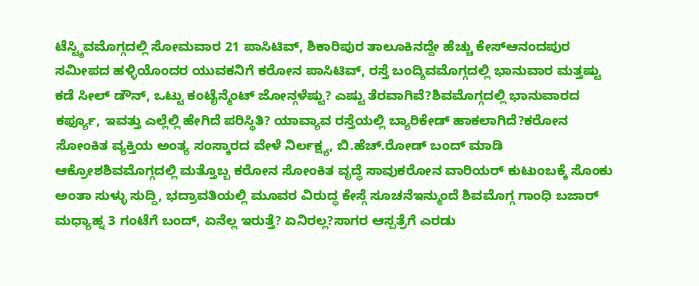ಟೆಸ್ಟ್ಶಿವಮೊಗ್ಗದಲ್ಲಿ ಸೋಮವಾರ 21 ಪಾಸಿಟಿವ್, ಶಿಕಾರಿಪುರ ತಾಲೂಕಿನದ್ದೇ ಹೆಚ್ಚು ಕೇಸ್ಆನಂದಪುರ ಸಮೀಪದ ಹಳ್ಳಿಯೊಂದರ ಯುವಕನಿಗೆ ಕರೋನ ಪಾಸಿಟಿವ್, ರಸ್ತೆ ಬಂದ್ಶಿವಮೊಗ್ಗದಲ್ಲಿ ಭಾನುವಾರ ಮತ್ತಷ್ಟು ಕಡೆ ಸೀಲ್ ಡೌನ್, ಒಟ್ಟು ಕಂಟೈನ್ಮೆಂಟ್ ಜೋನ್ಗಳೆಷ್ಟು? ಎಷ್ಟು ತೆರವಾಗಿವೆ?ಶಿವಮೊಗ್ಗದಲ್ಲಿ ಭಾನುವಾರದ ಕರ್ಫ್ಯೂ, ಇವತ್ತು ಎಲ್ಲೆಲ್ಲಿ ಹೇಗಿದೆ ಪರಿಸ್ಥಿತಿ? ಯಾವ್ಯಾವ ರಸ್ತೆಯಲ್ಲಿ ಬ್ಯಾರಿಕೇಡ್ ಹಾಕಲಾಗಿದೆ?ಕರೋನ ಸೋಂಕಿತ ವ್ಯಕ್ತಿಯ ಅಂತ್ಯ ಸಂಸ್ಕಾರದ ವೇಳೆ ನಿರ್ಲಕ್ಷ್ಯ, ಬಿ.ಹೆಚ್.ರೋಡ್ ಬಂದ್ ಮಾಡಿ ಆಕ್ರೋಶಶಿವಮೊಗ್ಗದಲ್ಲಿ ಮತ್ತೊಬ್ಬ ಕರೋನ ಸೋಂಕಿತ ವೃದ್ಧೆ ಸಾವುಕರೋನ ವಾರಿಯರ್ ಕುಟುಂಬಕ್ಕೆ ಸೊಂಕು ಅಂತಾ ಸುಳ್ಳು ಸುದ್ದಿ, ಭದ್ರಾವತಿಯಲ್ಲಿ ಮೂವರ ವಿರುದ್ಧ ಕೇಸ್ಗೆ ಸೂಚನೆಇನ್ಮುಂದೆ ಶಿವಮೊಗ್ಗ ಗಾಂಧಿ ಬಜಾರ್ ಮಧ್ಯಾಹ್ನ 3 ಗಂಟೆಗೆ ಬಂದ್, ಏನೆಲ್ಲ ಇರುತ್ತೆ? ಏನಿರಲ್ಲ?ಸಾಗರ ಆಸ್ಪತ್ರೆಗೆ ಎರಡು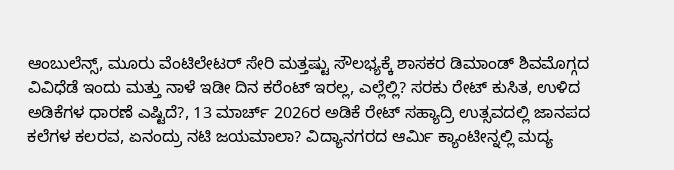ಆಂಬುಲೆನ್ಸ್, ಮೂರು ವೆಂಟಿಲೇಟರ್ ಸೇರಿ ಮತ್ತಷ್ಟು ಸೌಲಭ್ಯಕ್ಕೆ ಶಾಸಕರ ಡಿಮಾಂಡ್ ಶಿವಮೊಗ್ಗದ ವಿವಿಧೆಡೆ ಇಂದು ಮತ್ತು ನಾಳೆ ಇಡೀ ದಿನ ಕರೆಂಟ್ ಇರಲ್ಲ, ಎಲ್ಲೆಲ್ಲಿ? ಸರಕು ರೇಟ್ ಕುಸಿತ, ಉಳಿದ ಅಡಿಕೆಗಳ ಧಾರಣೆ ಎಷ್ಟಿದೆ?, 13 ಮಾರ್ಚ್ 2026ರ ಅಡಿಕೆ ರೇಟ್ ಸಹ್ಯಾದ್ರಿ ಉತ್ಸವದಲ್ಲಿ ಜಾನಪದ ಕಲೆಗಳ ಕಲರವ, ಏನಂದ್ರು ನಟಿ ಜಯಮಾಲಾ? ವಿದ್ಯಾನಗರದ ಆರ್ಮಿ ಕ್ಯಾಂಟೀನ್ನಲ್ಲಿ ಮದ್ಯ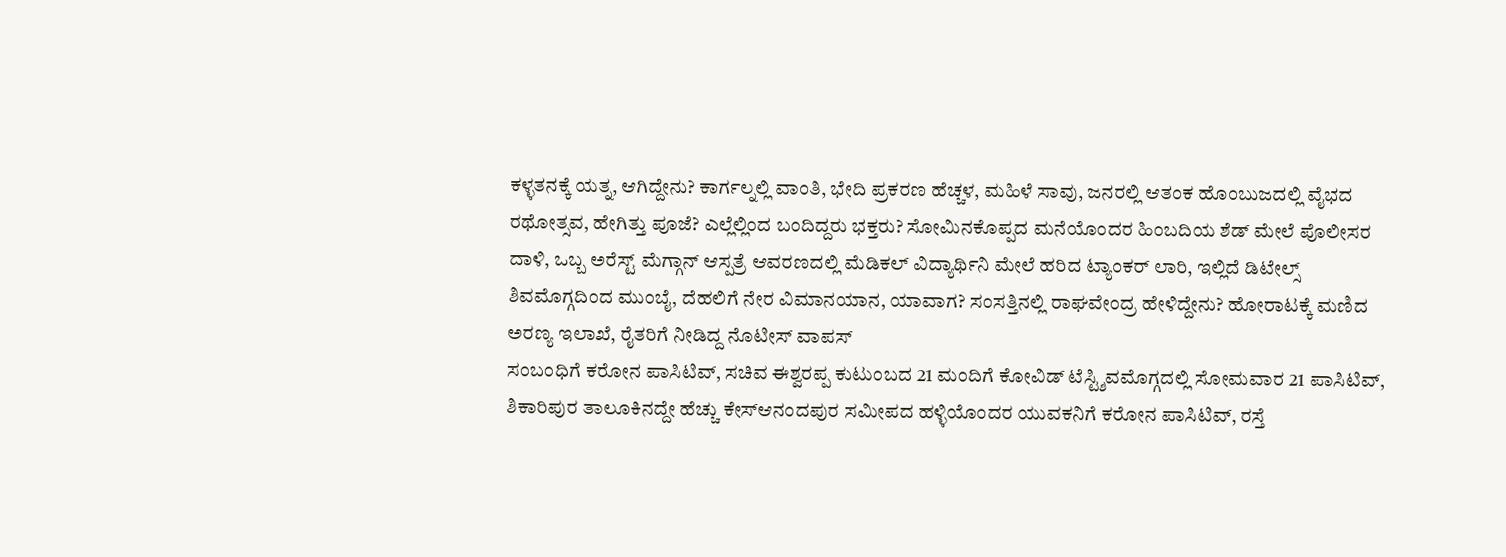ಕಳ್ಳತನಕ್ಕೆ ಯತ್ನ, ಆಗಿದ್ದೇನು? ಕಾರ್ಗಲ್ನಲ್ಲಿ ವಾಂತಿ, ಭೇದಿ ಪ್ರಕರಣ ಹೆಚ್ಚಳ, ಮಹಿಳೆ ಸಾವು, ಜನರಲ್ಲಿ ಆತಂಕ ಹೊಂಬುಜದಲ್ಲಿ ವೈಭದ ರಥೋತ್ಸವ, ಹೇಗಿತ್ತು ಪೂಜೆ? ಎಲ್ಲೆಲ್ಲಿಂದ ಬಂದಿದ್ದರು ಭಕ್ತರು? ಸೋಮಿನಕೊಪ್ಪದ ಮನೆಯೊಂದರ ಹಿಂಬದಿಯ ಶೆಡ್ ಮೇಲೆ ಪೊಲೀಸರ ದಾಳಿ, ಒಬ್ಬ ಅರೆಸ್ಟ್ ಮೆಗ್ಗಾನ್ ಆಸ್ಪತ್ರೆ ಆವರಣದಲ್ಲಿ ಮೆಡಿಕಲ್ ವಿದ್ಯಾರ್ಥಿನಿ ಮೇಲೆ ಹರಿದ ಟ್ಯಾಂಕರ್ ಲಾರಿ, ಇಲ್ಲಿದೆ ಡಿಟೇಲ್ಸ್ ಶಿವಮೊಗ್ಗದಿಂದ ಮುಂಬೈ, ದೆಹಲಿಗೆ ನೇರ ವಿಮಾನಯಾನ, ಯಾವಾಗ? ಸಂಸತ್ತಿನಲ್ಲಿ ರಾಘವೇಂದ್ರ ಹೇಳಿದ್ದೇನು? ಹೋರಾಟಕ್ಕೆ ಮಣಿದ ಅರಣ್ಯ ಇಲಾಖೆ, ರೈತರಿಗೆ ನೀಡಿದ್ದ ನೊಟೀಸ್ ವಾಪಸ್
ಸಂಬಂಧಿಗೆ ಕರೋನ ಪಾಸಿಟಿವ್, ಸಚಿವ ಈಶ್ವರಪ್ಪ ಕುಟುಂಬದ 21 ಮಂದಿಗೆ ಕೋವಿಡ್ ಟೆಸ್ಟ್ಶಿವಮೊಗ್ಗದಲ್ಲಿ ಸೋಮವಾರ 21 ಪಾಸಿಟಿವ್, ಶಿಕಾರಿಪುರ ತಾಲೂಕಿನದ್ದೇ ಹೆಚ್ಚು ಕೇಸ್ಆನಂದಪುರ ಸಮೀಪದ ಹಳ್ಳಿಯೊಂದರ ಯುವಕನಿಗೆ ಕರೋನ ಪಾಸಿಟಿವ್, ರಸ್ತೆ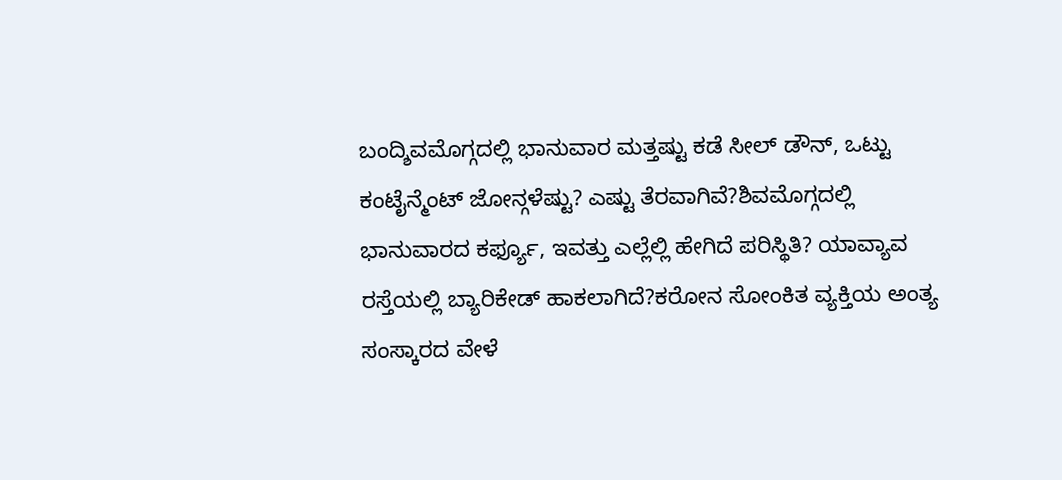ಬಂದ್ಶಿವಮೊಗ್ಗದಲ್ಲಿ ಭಾನುವಾರ ಮತ್ತಷ್ಟು ಕಡೆ ಸೀಲ್ ಡೌನ್, ಒಟ್ಟು ಕಂಟೈನ್ಮೆಂಟ್ ಜೋನ್ಗಳೆಷ್ಟು? ಎಷ್ಟು ತೆರವಾಗಿವೆ?ಶಿವಮೊಗ್ಗದಲ್ಲಿ ಭಾನುವಾರದ ಕರ್ಫ್ಯೂ, ಇವತ್ತು ಎಲ್ಲೆಲ್ಲಿ ಹೇಗಿದೆ ಪರಿಸ್ಥಿತಿ? ಯಾವ್ಯಾವ ರಸ್ತೆಯಲ್ಲಿ ಬ್ಯಾರಿಕೇಡ್ ಹಾಕಲಾಗಿದೆ?ಕರೋನ ಸೋಂಕಿತ ವ್ಯಕ್ತಿಯ ಅಂತ್ಯ ಸಂಸ್ಕಾರದ ವೇಳೆ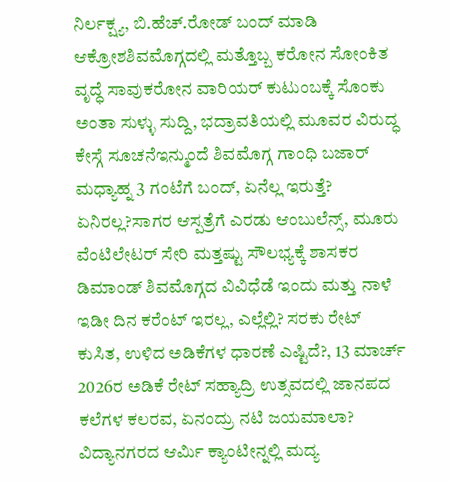ನಿರ್ಲಕ್ಷ್ಯ, ಬಿ.ಹೆಚ್.ರೋಡ್ ಬಂದ್ ಮಾಡಿ ಆಕ್ರೋಶಶಿವಮೊಗ್ಗದಲ್ಲಿ ಮತ್ತೊಬ್ಬ ಕರೋನ ಸೋಂಕಿತ ವೃದ್ಧೆ ಸಾವುಕರೋನ ವಾರಿಯರ್ ಕುಟುಂಬಕ್ಕೆ ಸೊಂಕು ಅಂತಾ ಸುಳ್ಳು ಸುದ್ದಿ, ಭದ್ರಾವತಿಯಲ್ಲಿ ಮೂವರ ವಿರುದ್ಧ ಕೇಸ್ಗೆ ಸೂಚನೆಇನ್ಮುಂದೆ ಶಿವಮೊಗ್ಗ ಗಾಂಧಿ ಬಜಾರ್ ಮಧ್ಯಾಹ್ನ 3 ಗಂಟೆಗೆ ಬಂದ್, ಏನೆಲ್ಲ ಇರುತ್ತೆ? ಏನಿರಲ್ಲ?ಸಾಗರ ಆಸ್ಪತ್ರೆಗೆ ಎರಡು ಆಂಬುಲೆನ್ಸ್, ಮೂರು ವೆಂಟಿಲೇಟರ್ ಸೇರಿ ಮತ್ತಷ್ಟು ಸೌಲಭ್ಯಕ್ಕೆ ಶಾಸಕರ ಡಿಮಾಂಡ್ ಶಿವಮೊಗ್ಗದ ವಿವಿಧೆಡೆ ಇಂದು ಮತ್ತು ನಾಳೆ ಇಡೀ ದಿನ ಕರೆಂಟ್ ಇರಲ್ಲ, ಎಲ್ಲೆಲ್ಲಿ? ಸರಕು ರೇಟ್ ಕುಸಿತ, ಉಳಿದ ಅಡಿಕೆಗಳ ಧಾರಣೆ ಎಷ್ಟಿದೆ?, 13 ಮಾರ್ಚ್ 2026ರ ಅಡಿಕೆ ರೇಟ್ ಸಹ್ಯಾದ್ರಿ ಉತ್ಸವದಲ್ಲಿ ಜಾನಪದ ಕಲೆಗಳ ಕಲರವ, ಏನಂದ್ರು ನಟಿ ಜಯಮಾಲಾ? ವಿದ್ಯಾನಗರದ ಆರ್ಮಿ ಕ್ಯಾಂಟೀನ್ನಲ್ಲಿ ಮದ್ಯ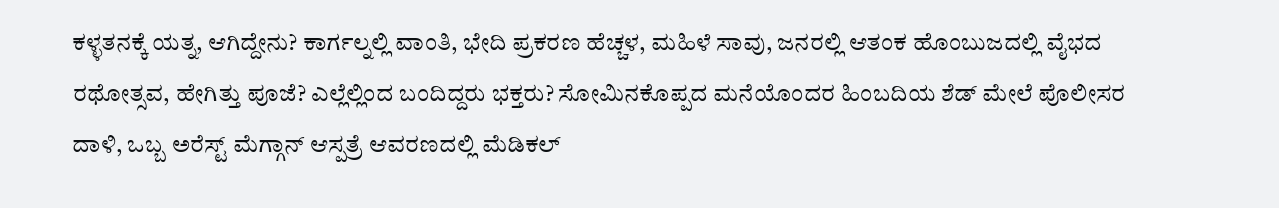ಕಳ್ಳತನಕ್ಕೆ ಯತ್ನ, ಆಗಿದ್ದೇನು? ಕಾರ್ಗಲ್ನಲ್ಲಿ ವಾಂತಿ, ಭೇದಿ ಪ್ರಕರಣ ಹೆಚ್ಚಳ, ಮಹಿಳೆ ಸಾವು, ಜನರಲ್ಲಿ ಆತಂಕ ಹೊಂಬುಜದಲ್ಲಿ ವೈಭದ ರಥೋತ್ಸವ, ಹೇಗಿತ್ತು ಪೂಜೆ? ಎಲ್ಲೆಲ್ಲಿಂದ ಬಂದಿದ್ದರು ಭಕ್ತರು? ಸೋಮಿನಕೊಪ್ಪದ ಮನೆಯೊಂದರ ಹಿಂಬದಿಯ ಶೆಡ್ ಮೇಲೆ ಪೊಲೀಸರ ದಾಳಿ, ಒಬ್ಬ ಅರೆಸ್ಟ್ ಮೆಗ್ಗಾನ್ ಆಸ್ಪತ್ರೆ ಆವರಣದಲ್ಲಿ ಮೆಡಿಕಲ್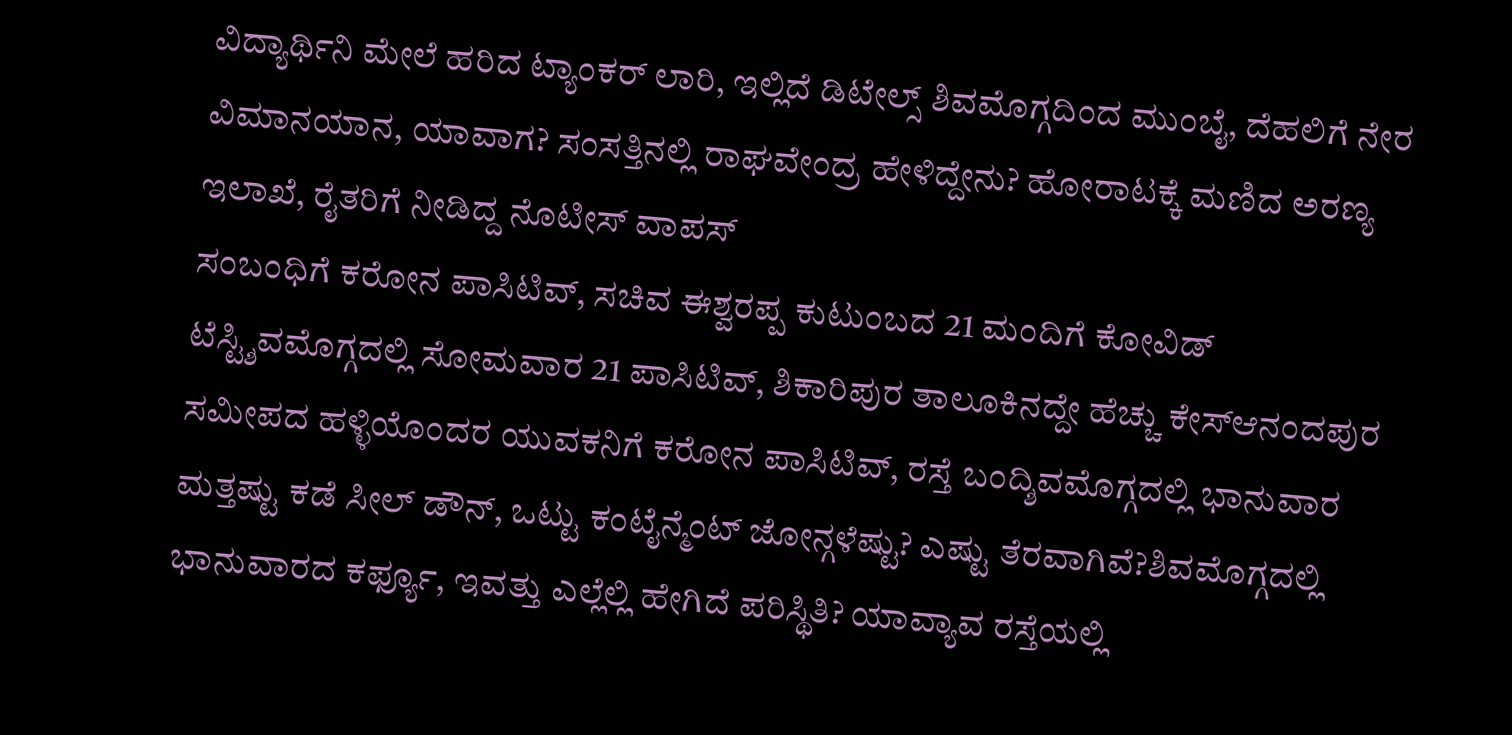ವಿದ್ಯಾರ್ಥಿನಿ ಮೇಲೆ ಹರಿದ ಟ್ಯಾಂಕರ್ ಲಾರಿ, ಇಲ್ಲಿದೆ ಡಿಟೇಲ್ಸ್ ಶಿವಮೊಗ್ಗದಿಂದ ಮುಂಬೈ, ದೆಹಲಿಗೆ ನೇರ ವಿಮಾನಯಾನ, ಯಾವಾಗ? ಸಂಸತ್ತಿನಲ್ಲಿ ರಾಘವೇಂದ್ರ ಹೇಳಿದ್ದೇನು? ಹೋರಾಟಕ್ಕೆ ಮಣಿದ ಅರಣ್ಯ ಇಲಾಖೆ, ರೈತರಿಗೆ ನೀಡಿದ್ದ ನೊಟೀಸ್ ವಾಪಸ್
ಸಂಬಂಧಿಗೆ ಕರೋನ ಪಾಸಿಟಿವ್, ಸಚಿವ ಈಶ್ವರಪ್ಪ ಕುಟುಂಬದ 21 ಮಂದಿಗೆ ಕೋವಿಡ್ ಟೆಸ್ಟ್ಶಿವಮೊಗ್ಗದಲ್ಲಿ ಸೋಮವಾರ 21 ಪಾಸಿಟಿವ್, ಶಿಕಾರಿಪುರ ತಾಲೂಕಿನದ್ದೇ ಹೆಚ್ಚು ಕೇಸ್ಆನಂದಪುರ ಸಮೀಪದ ಹಳ್ಳಿಯೊಂದರ ಯುವಕನಿಗೆ ಕರೋನ ಪಾಸಿಟಿವ್, ರಸ್ತೆ ಬಂದ್ಶಿವಮೊಗ್ಗದಲ್ಲಿ ಭಾನುವಾರ ಮತ್ತಷ್ಟು ಕಡೆ ಸೀಲ್ ಡೌನ್, ಒಟ್ಟು ಕಂಟೈನ್ಮೆಂಟ್ ಜೋನ್ಗಳೆಷ್ಟು? ಎಷ್ಟು ತೆರವಾಗಿವೆ?ಶಿವಮೊಗ್ಗದಲ್ಲಿ ಭಾನುವಾರದ ಕರ್ಫ್ಯೂ, ಇವತ್ತು ಎಲ್ಲೆಲ್ಲಿ ಹೇಗಿದೆ ಪರಿಸ್ಥಿತಿ? ಯಾವ್ಯಾವ ರಸ್ತೆಯಲ್ಲಿ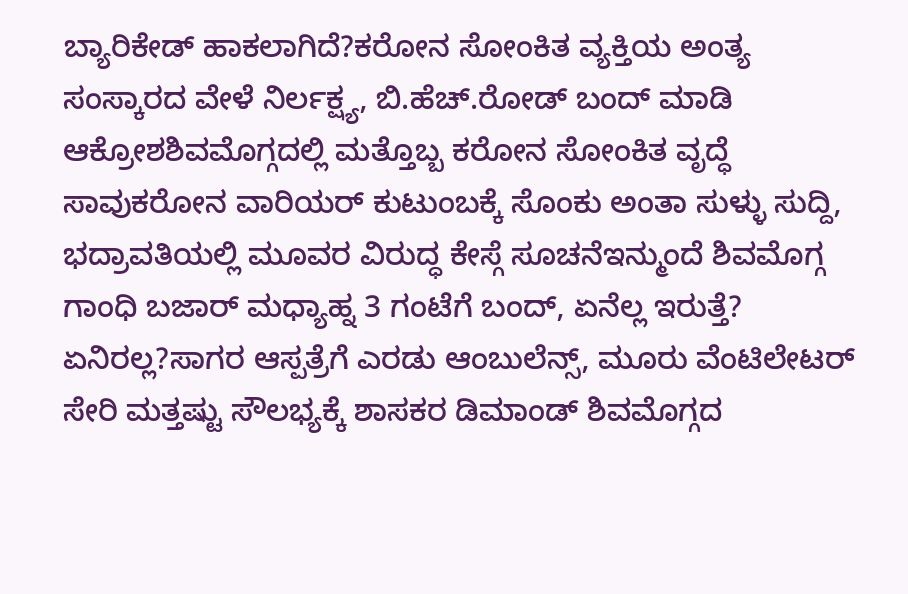ಬ್ಯಾರಿಕೇಡ್ ಹಾಕಲಾಗಿದೆ?ಕರೋನ ಸೋಂಕಿತ ವ್ಯಕ್ತಿಯ ಅಂತ್ಯ ಸಂಸ್ಕಾರದ ವೇಳೆ ನಿರ್ಲಕ್ಷ್ಯ, ಬಿ.ಹೆಚ್.ರೋಡ್ ಬಂದ್ ಮಾಡಿ ಆಕ್ರೋಶಶಿವಮೊಗ್ಗದಲ್ಲಿ ಮತ್ತೊಬ್ಬ ಕರೋನ ಸೋಂಕಿತ ವೃದ್ಧೆ ಸಾವುಕರೋನ ವಾರಿಯರ್ ಕುಟುಂಬಕ್ಕೆ ಸೊಂಕು ಅಂತಾ ಸುಳ್ಳು ಸುದ್ದಿ, ಭದ್ರಾವತಿಯಲ್ಲಿ ಮೂವರ ವಿರುದ್ಧ ಕೇಸ್ಗೆ ಸೂಚನೆಇನ್ಮುಂದೆ ಶಿವಮೊಗ್ಗ ಗಾಂಧಿ ಬಜಾರ್ ಮಧ್ಯಾಹ್ನ 3 ಗಂಟೆಗೆ ಬಂದ್, ಏನೆಲ್ಲ ಇರುತ್ತೆ? ಏನಿರಲ್ಲ?ಸಾಗರ ಆಸ್ಪತ್ರೆಗೆ ಎರಡು ಆಂಬುಲೆನ್ಸ್, ಮೂರು ವೆಂಟಿಲೇಟರ್ ಸೇರಿ ಮತ್ತಷ್ಟು ಸೌಲಭ್ಯಕ್ಕೆ ಶಾಸಕರ ಡಿಮಾಂಡ್ ಶಿವಮೊಗ್ಗದ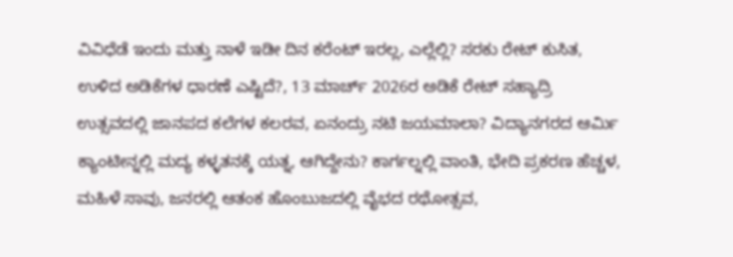ವಿವಿಧೆಡೆ ಇಂದು ಮತ್ತು ನಾಳೆ ಇಡೀ ದಿನ ಕರೆಂಟ್ ಇರಲ್ಲ, ಎಲ್ಲೆಲ್ಲಿ? ಸರಕು ರೇಟ್ ಕುಸಿತ, ಉಳಿದ ಅಡಿಕೆಗಳ ಧಾರಣೆ ಎಷ್ಟಿದೆ?, 13 ಮಾರ್ಚ್ 2026ರ ಅಡಿಕೆ ರೇಟ್ ಸಹ್ಯಾದ್ರಿ ಉತ್ಸವದಲ್ಲಿ ಜಾನಪದ ಕಲೆಗಳ ಕಲರವ, ಏನಂದ್ರು ನಟಿ ಜಯಮಾಲಾ? ವಿದ್ಯಾನಗರದ ಆರ್ಮಿ ಕ್ಯಾಂಟೀನ್ನಲ್ಲಿ ಮದ್ಯ ಕಳ್ಳತನಕ್ಕೆ ಯತ್ನ, ಆಗಿದ್ದೇನು? ಕಾರ್ಗಲ್ನಲ್ಲಿ ವಾಂತಿ, ಭೇದಿ ಪ್ರಕರಣ ಹೆಚ್ಚಳ, ಮಹಿಳೆ ಸಾವು, ಜನರಲ್ಲಿ ಆತಂಕ ಹೊಂಬುಜದಲ್ಲಿ ವೈಭದ ರಥೋತ್ಸವ,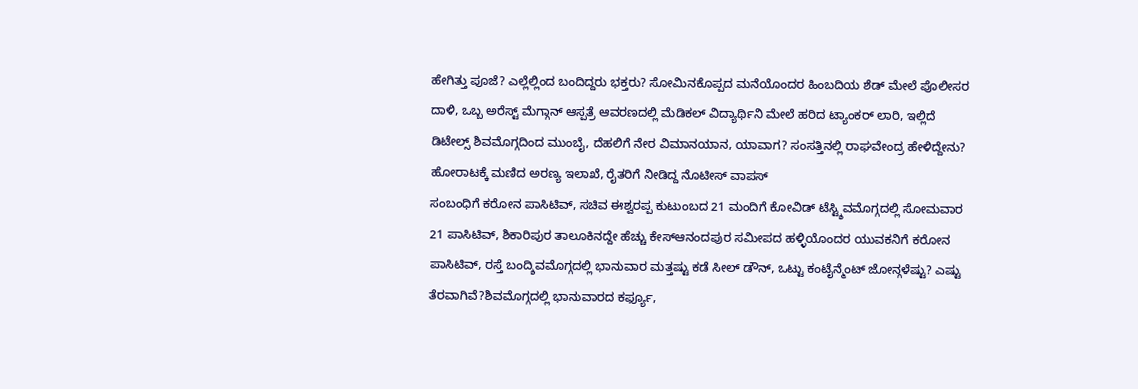ಹೇಗಿತ್ತು ಪೂಜೆ? ಎಲ್ಲೆಲ್ಲಿಂದ ಬಂದಿದ್ದರು ಭಕ್ತರು? ಸೋಮಿನಕೊಪ್ಪದ ಮನೆಯೊಂದರ ಹಿಂಬದಿಯ ಶೆಡ್ ಮೇಲೆ ಪೊಲೀಸರ ದಾಳಿ, ಒಬ್ಬ ಅರೆಸ್ಟ್ ಮೆಗ್ಗಾನ್ ಆಸ್ಪತ್ರೆ ಆವರಣದಲ್ಲಿ ಮೆಡಿಕಲ್ ವಿದ್ಯಾರ್ಥಿನಿ ಮೇಲೆ ಹರಿದ ಟ್ಯಾಂಕರ್ ಲಾರಿ, ಇಲ್ಲಿದೆ ಡಿಟೇಲ್ಸ್ ಶಿವಮೊಗ್ಗದಿಂದ ಮುಂಬೈ, ದೆಹಲಿಗೆ ನೇರ ವಿಮಾನಯಾನ, ಯಾವಾಗ? ಸಂಸತ್ತಿನಲ್ಲಿ ರಾಘವೇಂದ್ರ ಹೇಳಿದ್ದೇನು? ಹೋರಾಟಕ್ಕೆ ಮಣಿದ ಅರಣ್ಯ ಇಲಾಖೆ, ರೈತರಿಗೆ ನೀಡಿದ್ದ ನೊಟೀಸ್ ವಾಪಸ್
ಸಂಬಂಧಿಗೆ ಕರೋನ ಪಾಸಿಟಿವ್, ಸಚಿವ ಈಶ್ವರಪ್ಪ ಕುಟುಂಬದ 21 ಮಂದಿಗೆ ಕೋವಿಡ್ ಟೆಸ್ಟ್ಶಿವಮೊಗ್ಗದಲ್ಲಿ ಸೋಮವಾರ 21 ಪಾಸಿಟಿವ್, ಶಿಕಾರಿಪುರ ತಾಲೂಕಿನದ್ದೇ ಹೆಚ್ಚು ಕೇಸ್ಆನಂದಪುರ ಸಮೀಪದ ಹಳ್ಳಿಯೊಂದರ ಯುವಕನಿಗೆ ಕರೋನ ಪಾಸಿಟಿವ್, ರಸ್ತೆ ಬಂದ್ಶಿವಮೊಗ್ಗದಲ್ಲಿ ಭಾನುವಾರ ಮತ್ತಷ್ಟು ಕಡೆ ಸೀಲ್ ಡೌನ್, ಒಟ್ಟು ಕಂಟೈನ್ಮೆಂಟ್ ಜೋನ್ಗಳೆಷ್ಟು? ಎಷ್ಟು ತೆರವಾಗಿವೆ?ಶಿವಮೊಗ್ಗದಲ್ಲಿ ಭಾನುವಾರದ ಕರ್ಫ್ಯೂ,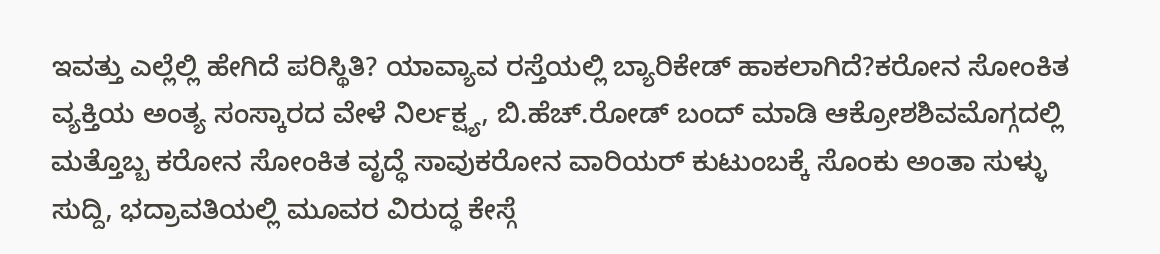ಇವತ್ತು ಎಲ್ಲೆಲ್ಲಿ ಹೇಗಿದೆ ಪರಿಸ್ಥಿತಿ? ಯಾವ್ಯಾವ ರಸ್ತೆಯಲ್ಲಿ ಬ್ಯಾರಿಕೇಡ್ ಹಾಕಲಾಗಿದೆ?ಕರೋನ ಸೋಂಕಿತ ವ್ಯಕ್ತಿಯ ಅಂತ್ಯ ಸಂಸ್ಕಾರದ ವೇಳೆ ನಿರ್ಲಕ್ಷ್ಯ, ಬಿ.ಹೆಚ್.ರೋಡ್ ಬಂದ್ ಮಾಡಿ ಆಕ್ರೋಶಶಿವಮೊಗ್ಗದಲ್ಲಿ ಮತ್ತೊಬ್ಬ ಕರೋನ ಸೋಂಕಿತ ವೃದ್ಧೆ ಸಾವುಕರೋನ ವಾರಿಯರ್ ಕುಟುಂಬಕ್ಕೆ ಸೊಂಕು ಅಂತಾ ಸುಳ್ಳು ಸುದ್ದಿ, ಭದ್ರಾವತಿಯಲ್ಲಿ ಮೂವರ ವಿರುದ್ಧ ಕೇಸ್ಗೆ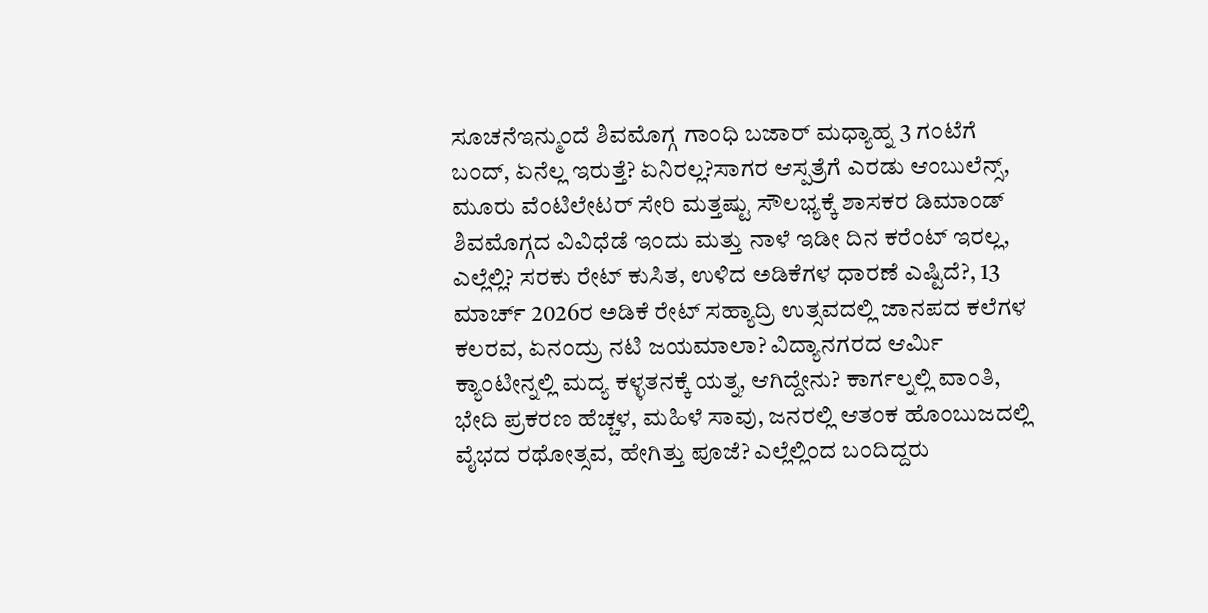ಸೂಚನೆಇನ್ಮುಂದೆ ಶಿವಮೊಗ್ಗ ಗಾಂಧಿ ಬಜಾರ್ ಮಧ್ಯಾಹ್ನ 3 ಗಂಟೆಗೆ ಬಂದ್, ಏನೆಲ್ಲ ಇರುತ್ತೆ? ಏನಿರಲ್ಲ?ಸಾಗರ ಆಸ್ಪತ್ರೆಗೆ ಎರಡು ಆಂಬುಲೆನ್ಸ್, ಮೂರು ವೆಂಟಿಲೇಟರ್ ಸೇರಿ ಮತ್ತಷ್ಟು ಸೌಲಭ್ಯಕ್ಕೆ ಶಾಸಕರ ಡಿಮಾಂಡ್ ಶಿವಮೊಗ್ಗದ ವಿವಿಧೆಡೆ ಇಂದು ಮತ್ತು ನಾಳೆ ಇಡೀ ದಿನ ಕರೆಂಟ್ ಇರಲ್ಲ, ಎಲ್ಲೆಲ್ಲಿ? ಸರಕು ರೇಟ್ ಕುಸಿತ, ಉಳಿದ ಅಡಿಕೆಗಳ ಧಾರಣೆ ಎಷ್ಟಿದೆ?, 13 ಮಾರ್ಚ್ 2026ರ ಅಡಿಕೆ ರೇಟ್ ಸಹ್ಯಾದ್ರಿ ಉತ್ಸವದಲ್ಲಿ ಜಾನಪದ ಕಲೆಗಳ ಕಲರವ, ಏನಂದ್ರು ನಟಿ ಜಯಮಾಲಾ? ವಿದ್ಯಾನಗರದ ಆರ್ಮಿ ಕ್ಯಾಂಟೀನ್ನಲ್ಲಿ ಮದ್ಯ ಕಳ್ಳತನಕ್ಕೆ ಯತ್ನ, ಆಗಿದ್ದೇನು? ಕಾರ್ಗಲ್ನಲ್ಲಿ ವಾಂತಿ, ಭೇದಿ ಪ್ರಕರಣ ಹೆಚ್ಚಳ, ಮಹಿಳೆ ಸಾವು, ಜನರಲ್ಲಿ ಆತಂಕ ಹೊಂಬುಜದಲ್ಲಿ ವೈಭದ ರಥೋತ್ಸವ, ಹೇಗಿತ್ತು ಪೂಜೆ? ಎಲ್ಲೆಲ್ಲಿಂದ ಬಂದಿದ್ದರು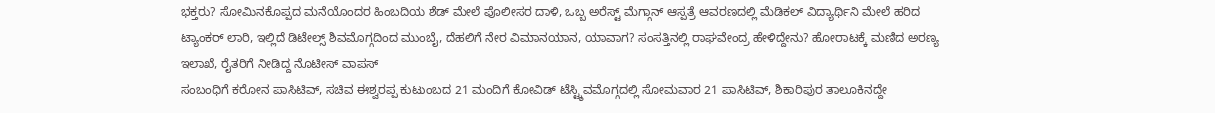ಭಕ್ತರು? ಸೋಮಿನಕೊಪ್ಪದ ಮನೆಯೊಂದರ ಹಿಂಬದಿಯ ಶೆಡ್ ಮೇಲೆ ಪೊಲೀಸರ ದಾಳಿ, ಒಬ್ಬ ಅರೆಸ್ಟ್ ಮೆಗ್ಗಾನ್ ಆಸ್ಪತ್ರೆ ಆವರಣದಲ್ಲಿ ಮೆಡಿಕಲ್ ವಿದ್ಯಾರ್ಥಿನಿ ಮೇಲೆ ಹರಿದ ಟ್ಯಾಂಕರ್ ಲಾರಿ, ಇಲ್ಲಿದೆ ಡಿಟೇಲ್ಸ್ ಶಿವಮೊಗ್ಗದಿಂದ ಮುಂಬೈ, ದೆಹಲಿಗೆ ನೇರ ವಿಮಾನಯಾನ, ಯಾವಾಗ? ಸಂಸತ್ತಿನಲ್ಲಿ ರಾಘವೇಂದ್ರ ಹೇಳಿದ್ದೇನು? ಹೋರಾಟಕ್ಕೆ ಮಣಿದ ಅರಣ್ಯ ಇಲಾಖೆ, ರೈತರಿಗೆ ನೀಡಿದ್ದ ನೊಟೀಸ್ ವಾಪಸ್
ಸಂಬಂಧಿಗೆ ಕರೋನ ಪಾಸಿಟಿವ್, ಸಚಿವ ಈಶ್ವರಪ್ಪ ಕುಟುಂಬದ 21 ಮಂದಿಗೆ ಕೋವಿಡ್ ಟೆಸ್ಟ್ಶಿವಮೊಗ್ಗದಲ್ಲಿ ಸೋಮವಾರ 21 ಪಾಸಿಟಿವ್, ಶಿಕಾರಿಪುರ ತಾಲೂಕಿನದ್ದೇ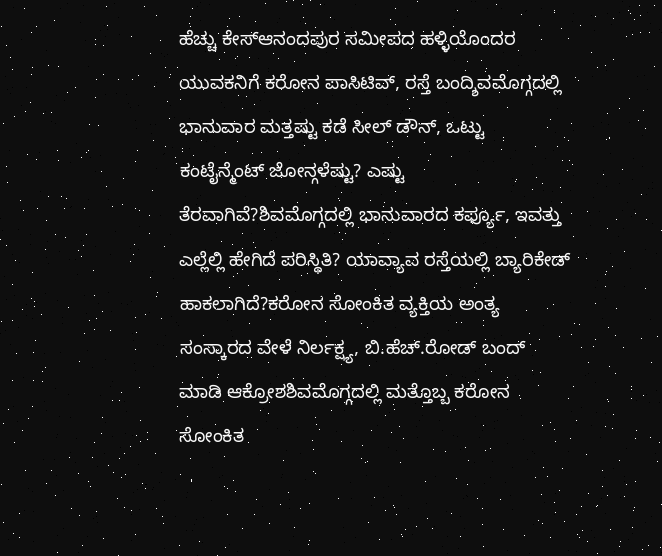ಹೆಚ್ಚು ಕೇಸ್ಆನಂದಪುರ ಸಮೀಪದ ಹಳ್ಳಿಯೊಂದರ ಯುವಕನಿಗೆ ಕರೋನ ಪಾಸಿಟಿವ್, ರಸ್ತೆ ಬಂದ್ಶಿವಮೊಗ್ಗದಲ್ಲಿ ಭಾನುವಾರ ಮತ್ತಷ್ಟು ಕಡೆ ಸೀಲ್ ಡೌನ್, ಒಟ್ಟು ಕಂಟೈನ್ಮೆಂಟ್ ಜೋನ್ಗಳೆಷ್ಟು? ಎಷ್ಟು ತೆರವಾಗಿವೆ?ಶಿವಮೊಗ್ಗದಲ್ಲಿ ಭಾನುವಾರದ ಕರ್ಫ್ಯೂ, ಇವತ್ತು ಎಲ್ಲೆಲ್ಲಿ ಹೇಗಿದೆ ಪರಿಸ್ಥಿತಿ? ಯಾವ್ಯಾವ ರಸ್ತೆಯಲ್ಲಿ ಬ್ಯಾರಿಕೇಡ್ ಹಾಕಲಾಗಿದೆ?ಕರೋನ ಸೋಂಕಿತ ವ್ಯಕ್ತಿಯ ಅಂತ್ಯ ಸಂಸ್ಕಾರದ ವೇಳೆ ನಿರ್ಲಕ್ಷ್ಯ, ಬಿ.ಹೆಚ್.ರೋಡ್ ಬಂದ್ ಮಾಡಿ ಆಕ್ರೋಶಶಿವಮೊಗ್ಗದಲ್ಲಿ ಮತ್ತೊಬ್ಬ ಕರೋನ ಸೋಂಕಿತ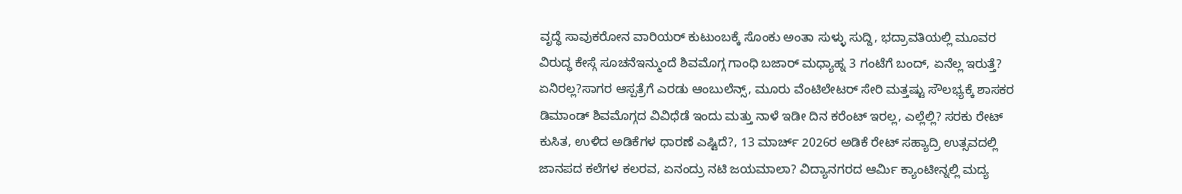ವೃದ್ಧೆ ಸಾವುಕರೋನ ವಾರಿಯರ್ ಕುಟುಂಬಕ್ಕೆ ಸೊಂಕು ಅಂತಾ ಸುಳ್ಳು ಸುದ್ದಿ, ಭದ್ರಾವತಿಯಲ್ಲಿ ಮೂವರ ವಿರುದ್ಧ ಕೇಸ್ಗೆ ಸೂಚನೆಇನ್ಮುಂದೆ ಶಿವಮೊಗ್ಗ ಗಾಂಧಿ ಬಜಾರ್ ಮಧ್ಯಾಹ್ನ 3 ಗಂಟೆಗೆ ಬಂದ್, ಏನೆಲ್ಲ ಇರುತ್ತೆ? ಏನಿರಲ್ಲ?ಸಾಗರ ಆಸ್ಪತ್ರೆಗೆ ಎರಡು ಆಂಬುಲೆನ್ಸ್, ಮೂರು ವೆಂಟಿಲೇಟರ್ ಸೇರಿ ಮತ್ತಷ್ಟು ಸೌಲಭ್ಯಕ್ಕೆ ಶಾಸಕರ ಡಿಮಾಂಡ್ ಶಿವಮೊಗ್ಗದ ವಿವಿಧೆಡೆ ಇಂದು ಮತ್ತು ನಾಳೆ ಇಡೀ ದಿನ ಕರೆಂಟ್ ಇರಲ್ಲ, ಎಲ್ಲೆಲ್ಲಿ? ಸರಕು ರೇಟ್ ಕುಸಿತ, ಉಳಿದ ಅಡಿಕೆಗಳ ಧಾರಣೆ ಎಷ್ಟಿದೆ?, 13 ಮಾರ್ಚ್ 2026ರ ಅಡಿಕೆ ರೇಟ್ ಸಹ್ಯಾದ್ರಿ ಉತ್ಸವದಲ್ಲಿ ಜಾನಪದ ಕಲೆಗಳ ಕಲರವ, ಏನಂದ್ರು ನಟಿ ಜಯಮಾಲಾ? ವಿದ್ಯಾನಗರದ ಆರ್ಮಿ ಕ್ಯಾಂಟೀನ್ನಲ್ಲಿ ಮದ್ಯ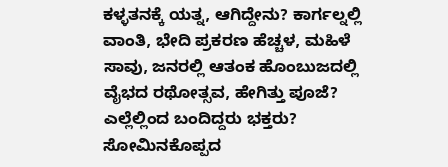ಕಳ್ಳತನಕ್ಕೆ ಯತ್ನ, ಆಗಿದ್ದೇನು? ಕಾರ್ಗಲ್ನಲ್ಲಿ ವಾಂತಿ, ಭೇದಿ ಪ್ರಕರಣ ಹೆಚ್ಚಳ, ಮಹಿಳೆ ಸಾವು, ಜನರಲ್ಲಿ ಆತಂಕ ಹೊಂಬುಜದಲ್ಲಿ ವೈಭದ ರಥೋತ್ಸವ, ಹೇಗಿತ್ತು ಪೂಜೆ? ಎಲ್ಲೆಲ್ಲಿಂದ ಬಂದಿದ್ದರು ಭಕ್ತರು? ಸೋಮಿನಕೊಪ್ಪದ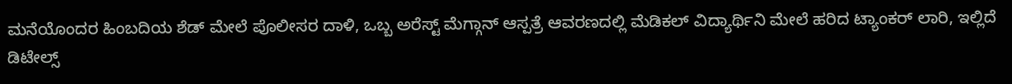ಮನೆಯೊಂದರ ಹಿಂಬದಿಯ ಶೆಡ್ ಮೇಲೆ ಪೊಲೀಸರ ದಾಳಿ, ಒಬ್ಬ ಅರೆಸ್ಟ್ ಮೆಗ್ಗಾನ್ ಆಸ್ಪತ್ರೆ ಆವರಣದಲ್ಲಿ ಮೆಡಿಕಲ್ ವಿದ್ಯಾರ್ಥಿನಿ ಮೇಲೆ ಹರಿದ ಟ್ಯಾಂಕರ್ ಲಾರಿ, ಇಲ್ಲಿದೆ ಡಿಟೇಲ್ಸ್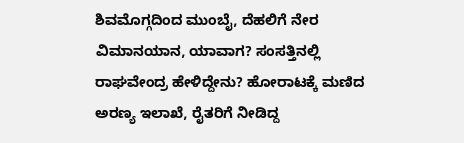ಶಿವಮೊಗ್ಗದಿಂದ ಮುಂಬೈ, ದೆಹಲಿಗೆ ನೇರ ವಿಮಾನಯಾನ, ಯಾವಾಗ? ಸಂಸತ್ತಿನಲ್ಲಿ ರಾಘವೇಂದ್ರ ಹೇಳಿದ್ದೇನು? ಹೋರಾಟಕ್ಕೆ ಮಣಿದ ಅರಣ್ಯ ಇಲಾಖೆ, ರೈತರಿಗೆ ನೀಡಿದ್ದ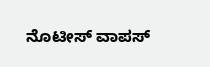ನೊಟೀಸ್ ವಾಪಸ್